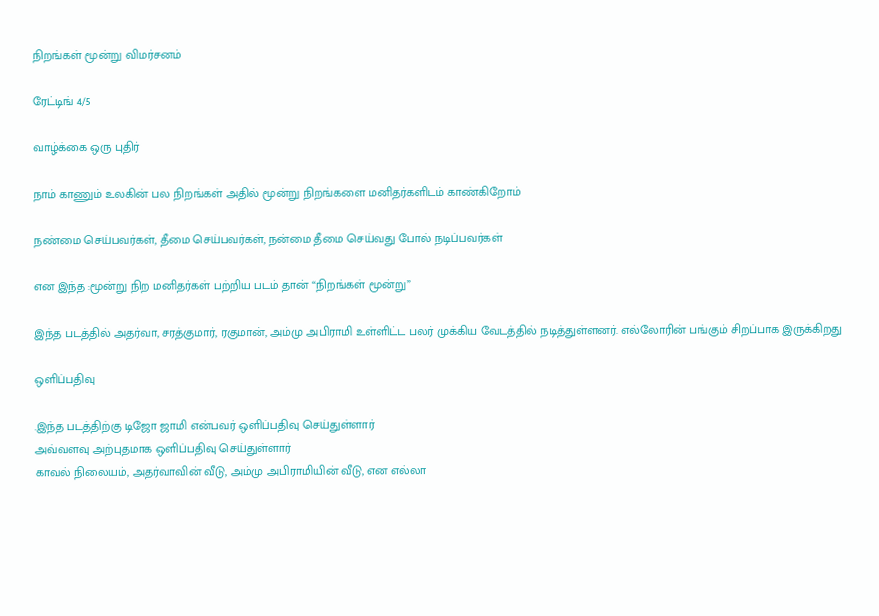நிறங்கள் மூன்று விமர்சனம்

ரேட்டிங் 4/5

வாழ்க்கை ஒரு புதிர்

நாம் காணும் உலகின் பல நிறங்கள் அதில் மூன்று நிறங்களை மனிதர்களிடம் காண்கிறோம்

நண்மை செய்பவர்கள், தீமை செய்பவர்கள், நன்மை தீமை செய்வது போல் நடிப்பவர்கள்

என இந்த :மூன்று நிற மனிதர்கள் பற்றிய படம் தான் “நிறங்கள் மூன்று”

இந்த படத்தில் அதர்வா, சரத்குமார், ரகுமான், அம்மு அபிராமி உள்ளிட்ட பலர் முக்கிய வேடத்தில் நடித்துள்ளனர். எல்லோரின் பங்கும் சிறப்பாக இருக்கிறது

ஒளிப்பதிவு

.இந்த படத்திற்கு டிஜோ ஜாமி என்பவர் ஒளிப்பதிவு செய்துள்ளார்
அவ்வளவு அற்புதமாக ஒளிப்பதிவு செய்துள்ளார்
காவல் நிலையம், அதர்வாவின் வீடு, அம்மு அபிராமியின் வீடு, என எல்லா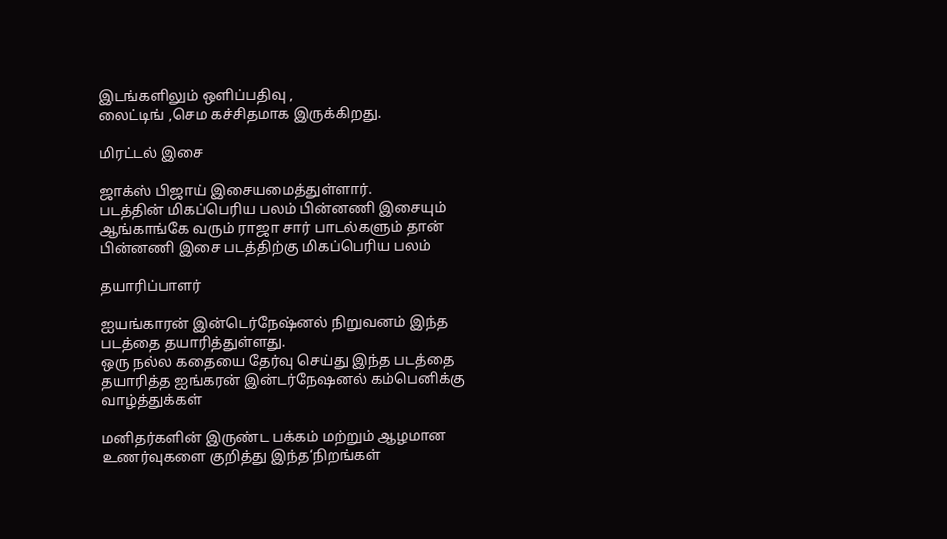இடங்களிலும் ஒளிப்பதிவு ,
லைட்டிங் ,செம கச்சிதமாக இருக்கிறது.

மிரட்டல் இசை

ஜாக்ஸ் பிஜாய் இசையமைத்துள்ளார்.
படத்தின் மிகப்பெரிய பலம் பின்னணி இசையும் ஆங்காங்கே வரும் ராஜா சார் பாடல்களும் தான் பின்னணி இசை படத்திற்கு மிகப்பெரிய பலம்

தயாரிப்பாளர்

ஐயங்காரன் இன்டெர்நேஷ்னல் நிறுவனம் இந்த படத்தை தயாரித்துள்ளது.
ஒரு நல்ல கதையை தேர்வு செய்து இந்த படத்தை தயாரித்த ஐங்கரன் இன்டர்நேஷனல் கம்பெனிக்கு வாழ்த்துக்கள்

மனிதர்களின் இருண்ட பக்கம் மற்றும் ஆழமான உணர்வுகளை குறித்து இந்த‘நிறங்கள்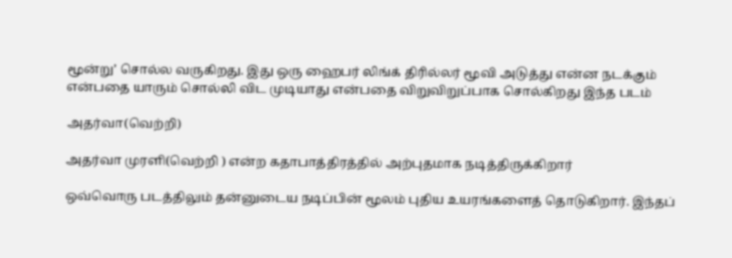மூன்று’ சொல்ல வருகிறது. இது ஒரு ஹைபர் லிங்க் திரில்லர் மூவி அடுத்து என்ன நடக்கும் என்பதை யாரும் சொல்லி விட முடியாது என்பதை விறுவிறுப்பாக சொல்கிறது இந்த படம்

அதர்வா(வெற்றி)

அதர்வா முரளி(வெற்றி ) என்ற கதாபாத்திரத்தில் அற்புதமாக நடித்திருக்கிறார்

ஒவ்வொரு படத்திலும் தன்னுடைய நடிப்பின் மூலம் புதிய உயரங்களைத் தொடுகிறார். இந்தப்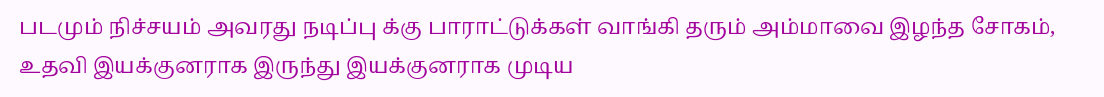படமும் நிச்சயம் அவரது நடிப்பு க்கு பாராட்டுக்கள் வாங்கி தரும் அம்மாவை இழந்த சோகம், உதவி இயக்குனராக இருந்து இயக்குனராக முடிய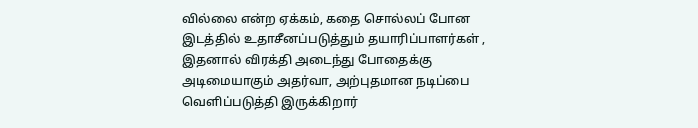வில்லை என்ற ஏக்கம், கதை சொல்லப் போன இடத்தில் உதாசீனப்படுத்தும் தயாரிப்பாளர்கள் , இதனால் விரக்தி அடைந்து போதைக்கு அடிமையாகும் அதர்வா, அற்புதமான நடிப்பை வெளிப்படுத்தி இருக்கிறார்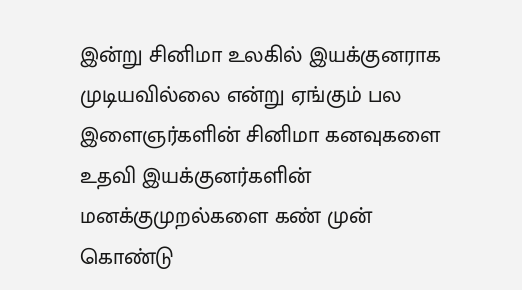இன்று சினிமா உலகில் இயக்குனராக முடியவில்லை என்று ஏங்கும் பல இளைஞர்களின் சினிமா கனவுகளை உதவி இயக்குனர்களின் மனக்குமுறல்களை கண் முன் கொண்டு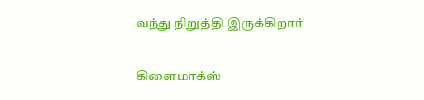வந்து நிறுத்தி இருக்கிறார்

கிளைமாக்ஸ்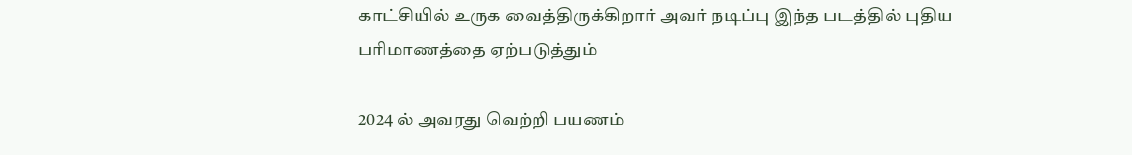காட்சியில் உருக வைத்திருக்கிறார் அவர் நடிப்பு இந்த படத்தில் புதிய பரிமாணத்தை ஏற்படுத்தும்

2024 ல் அவரது வெற்றி பயணம்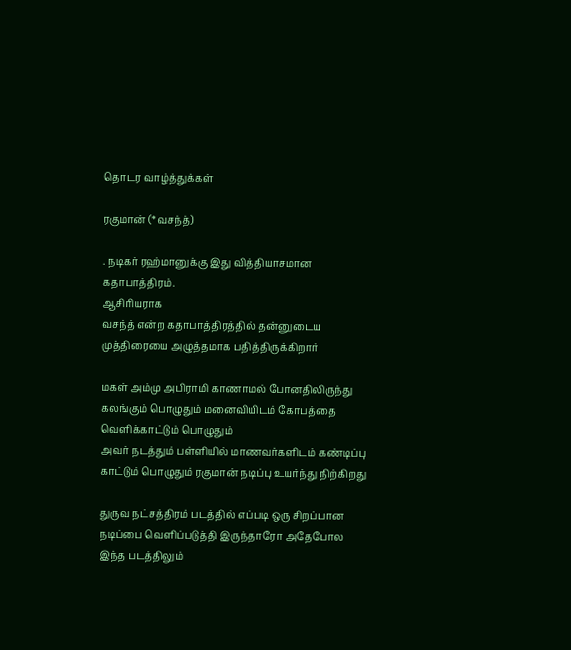தொடர வாழ்த்துக்கள்

ரகுமான் (*வசந்த்)

. நடிகர் ரஹ்மானுக்கு இது வித்தியாசமான கதாபாத்திரம்.
ஆசிரியராக
வசந்த் என்ற கதாபாத்திரத்தில் தன்னுடைய முத்திரையை அழுத்தமாக பதித்திருக்கிறார்

மகள் அம்மு அபிராமி காணாமல் போனதிலிருந்து கலங்கும் பொழுதும் மனைவியிடம் கோபத்தை வெளிக்காட்டும் பொழுதும்
அவர் நடத்தும் பள்ளியில் மாணவர்களிடம் கண்டிப்பு காட்டும் பொழுதும் ரகுமான் நடிப்பு உயர்ந்து நிற்கிறது

துருவ நட்சத்திரம் படத்தில் எப்படி ஒரு சிறப்பான நடிப்பை வெளிப்படுத்தி இருந்தாரோ அதேபோல இந்த படத்திலும்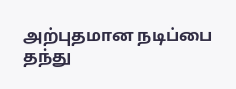அற்புதமான நடிப்பை
தந்து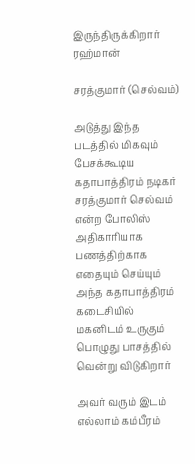இருந்திருக்கிறார் ரஹ்மான்

சரத்குமார் (செல்வம்)

அடுத்து இந்த படத்தில் மிகவும் பேசக்கூடிய கதாபாத்திரம் நடிகர் சரத்குமார் செல்வம் என்ற போலிஸ் அதிகாரியாக பணத்திற்காக எதையும் செய்யும் அந்த கதாபாத்திரம் கடைசியில் மகனிடம் உருகும் பொழுது பாசத்தில் வென்று விடுகிறார்

அவர் வரும் இடம் எல்லாம் கம்பீரம்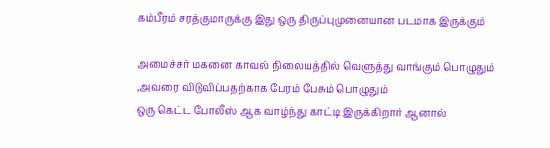கம்பீரம் சரத்குமாருக்கு இது ஒரு திருப்புமுனையான படமாக இருக்கும்

அமைச்சர் மகனை காவல் நிலையத்தில் வெளுத்து வாங்கும் பொழுதும் ,அவரை விடுவிப்பதற்காக பேரம் பேசும் பொழுதும்
ஒரு கெட்ட போலீஸ் ஆக வாழ்ந்து காட்டி இருக்கிறார் ஆனால்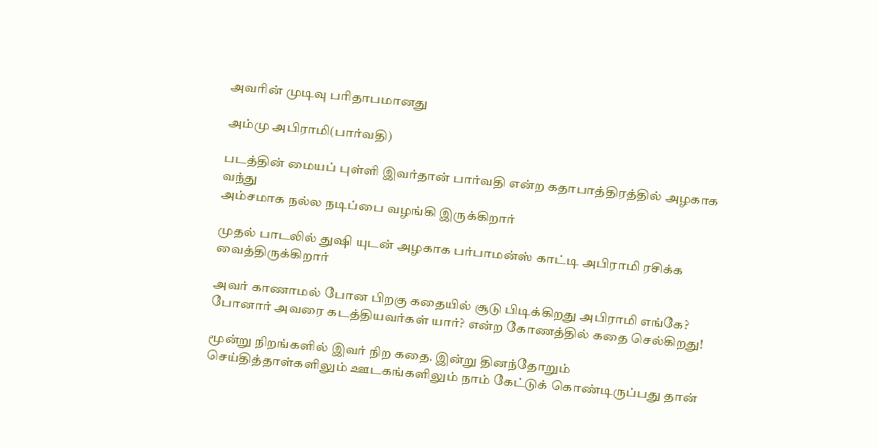அவரின் முடிவு பரிதாபமானது

அம்மு அபிராமி(பார்வதி)

படத்தின் மையப் புள்ளி இவர்தான் பார்வதி என்ற கதாபாத்திரத்தில் அழகாக வந்து
அம்சமாக நல்ல நடிப்பை வழங்கி இருக்கிறார்

முதல் பாடலில் துஷி யுடன் அழகாக பர்பாமன்ஸ் காட்டி அபிராமி ரசிக்க வைத்திருக்கிறார்

அவர் காணாமல் போன பிறகு கதையில் சூடு பிடிக்கிறது அபிராமி எங்கே? போனார் அவரை கடத்தியவர்கள் யார்? என்ற கோணத்தில் கதை செல்கிறது!

மூன்று நிறங்களில் இவர் நிற கதை. இன்று தினந்தோறும் செய்தித்தாள்களிலும் ஊடகங்களிலும் நாம் கேட்டுக் கொண்டிருப்பது தான்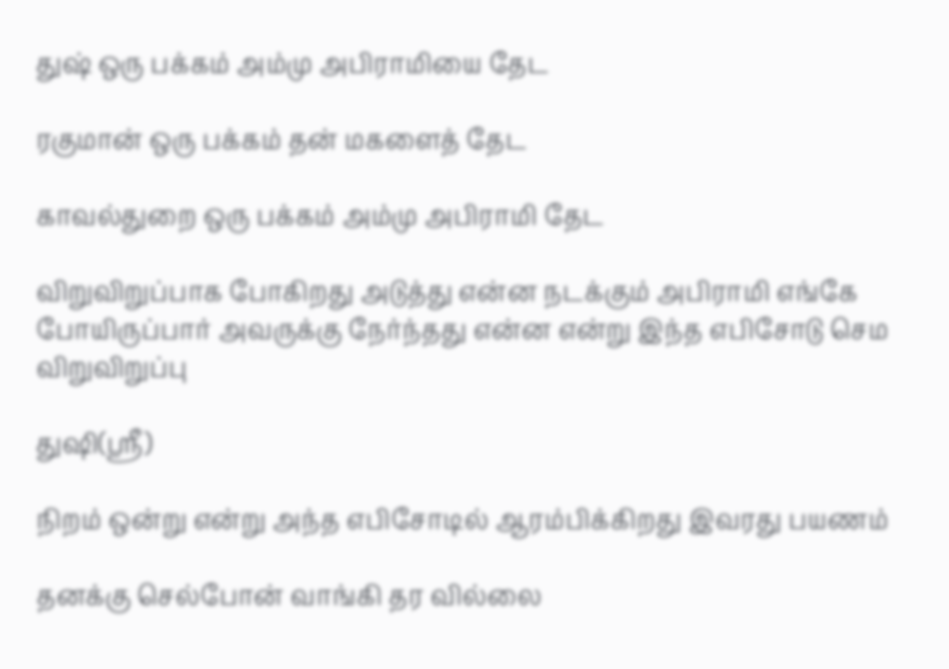துஷ் ஒரு பக்கம் அம்மு அபிராமியை தேட

ரகுமான் ஒரு பக்கம் தன் மகளைத் தேட

காவல்துறை ஒரு பக்கம் அம்மு அபிராமி தேட

விறுவிறுப்பாக போகிறது அடுத்து என்ன நடக்கும் அபிராமி எங்கே போயிருப்பார் அவருக்கு நேர்ந்தது என்ன என்று இந்த எபிசோடு செம விறுவிறுப்பு

துஷி(ஸ்ரீ)

நிறம் ஒன்று என்று அந்த எபிசோடில் ஆரம்பிக்கிறது இவரது பயணம்

தனக்கு செல்போன் வாங்கி தர வில்லை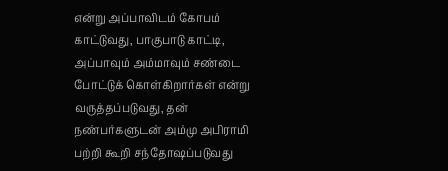என்று அப்பாவிடம் கோபம் காட்டுவது, பாகுபாடு காட்டி, அப்பாவும் அம்மாவும் சண்டை போட்டுக் கொள்கிறார்கள் என்று வருத்தப்படுவது, தன் நண்பர்களுடன் அம்மு அபிராமி பற்றி கூறி சந்தோஷப்படுவது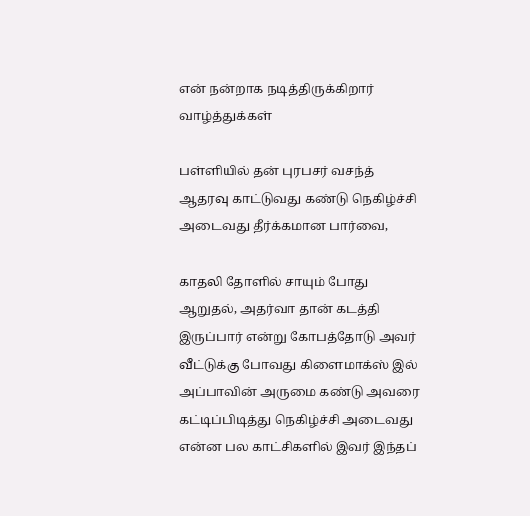என் நன்றாக நடித்திருக்கிறார் வாழ்த்துக்கள்

பள்ளியில் தன் புரபசர் வசந்த் ஆதரவு காட்டுவது கண்டு நெகிழ்ச்சி அடைவது தீர்க்கமான பார்வை,

காதலி தோளில் சாயும் போது ஆறுதல், அதர்வா தான் கடத்தி இருப்பார் என்று கோபத்தோடு அவர் வீட்டுக்கு போவது கிளைமாக்ஸ் இல் அப்பாவின் அருமை கண்டு அவரை கட்டிப்பிடித்து நெகிழ்ச்சி அடைவது என்ன பல காட்சிகளில் இவர் இந்தப்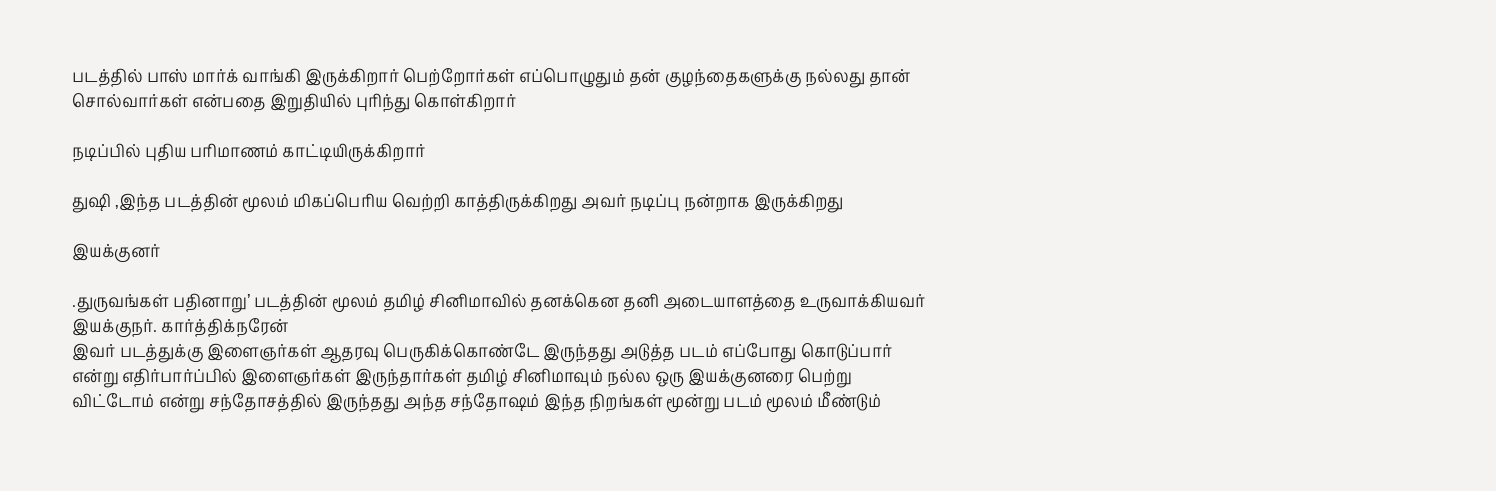படத்தில் பாஸ் மார்க் வாங்கி இருக்கிறார் பெற்றோர்கள் எப்பொழுதும் தன் குழந்தைகளுக்கு நல்லது தான் சொல்வார்கள் என்பதை இறுதியில் புரிந்து கொள்கிறார்

நடிப்பில் புதிய பரிமாணம் காட்டியிருக்கிறார்

துஷி ,இந்த படத்தின் மூலம் மிகப்பெரிய வெற்றி காத்திருக்கிறது அவர் நடிப்பு நன்றாக இருக்கிறது

இயக்குனர்

.துருவங்கள் பதினாறு’ படத்தின் மூலம் தமிழ் சினிமாவில் தனக்கென தனி அடையாளத்தை உருவாக்கியவர் இயக்குநர். கார்த்திக்நரேன்
இவர் படத்துக்கு இளைஞர்கள் ஆதரவு பெருகிக்கொண்டே இருந்தது அடுத்த படம் எப்போது கொடுப்பார் என்று எதிர்பார்ப்பில் இளைஞர்கள் இருந்தார்கள் தமிழ் சினிமாவும் நல்ல ஒரு இயக்குனரை பெற்று விட்டோம் என்று சந்தோசத்தில் இருந்தது அந்த சந்தோஷம் இந்த நிறங்கள் மூன்று படம் மூலம் மீண்டும்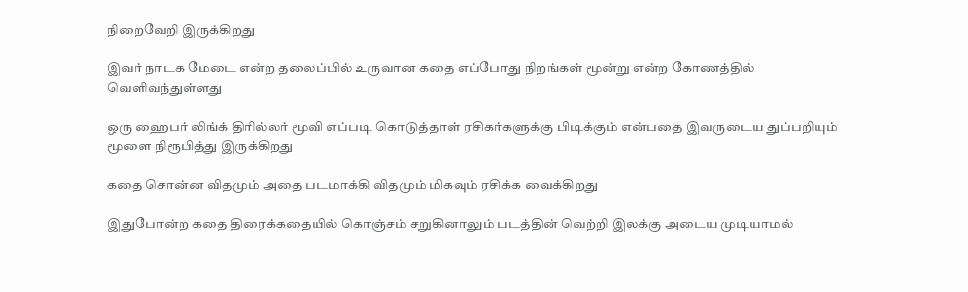நிறைவேறி இருக்கிறது

இவர் நாடக மேடை என்ற தலைப்பில் உருவான கதை எப்போது நிறங்கள் மூன்று என்ற கோணத்தில் வெளிவந்துள்ளது

ஒரு ஹைபர் லிங்க் திரில்லர் மூவி எப்படி கொடுத்தாள் ரசிகர்களுக்கு பிடிக்கும் என்பதை இவருடைய துப்பறியும் மூளை நிரூபித்து இருக்கிறது

கதை சொன்ன விதமும் அதை படமாக்கி விதமும் மிகவும் ரசிக்க வைக்கிறது

இதுபோன்ற கதை திரைக்கதையில் கொஞ்சம் சறுகினாலும் படத்தின் வெற்றி இலக்கு அடைய முடியாமல்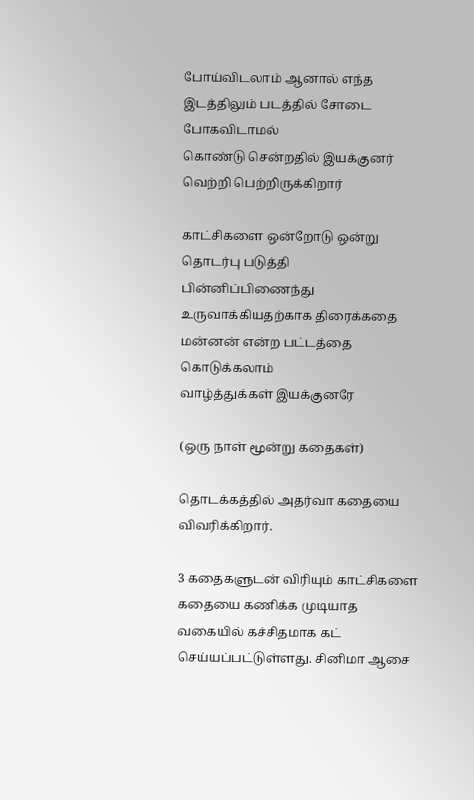போய்விடலாம் ஆனால் எந்த இடத்திலும் படத்தில் சோடை போகவிடாமல்
கொண்டு சென்றதில் இயக்குனர் வெற்றி பெற்றிருக்கிறார்

காட்சிகளை ஒன்றோடு ஒன்று தொடர்பு படுத்தி பின்னிப்பிணைந்து உருவாக்கியதற்காக திரைக்கதை மன்னன் என்ற பட்டத்தை கொடுக்கலாம்
வாழ்த்துக்கள் இயக்குனரே

(ஒரு நாள் மூன்று கதைகள்)

தொடக்கத்தில் அதர்வா கதையை விவரிக்கிறார்.

3 கதைகளுடன் விரியும் காட்சிகளை கதையை கணிக்க முடியாத வகையில் கச்சிதமாக கட் செய்யப்பட்டுள்ளது. சினிமா ஆசை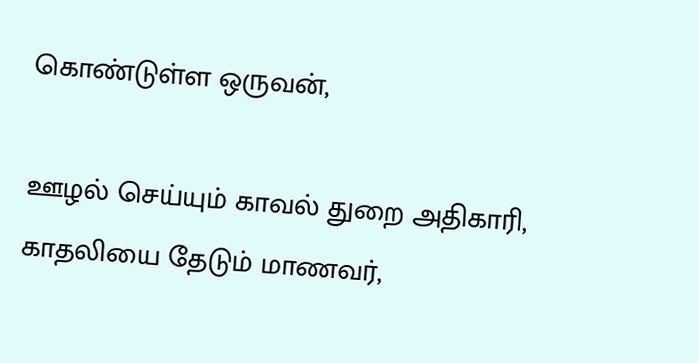கொண்டுள்ள ஒருவன்,

ஊழல் செய்யும் காவல் துறை அதிகாரி, காதலியை தேடும் மாணவர்,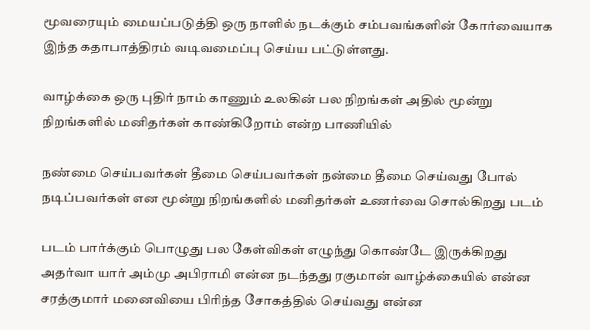மூவரையும் மையப்படுத்தி ஒரு நாளில் நடக்கும் சம்பவங்களின் கோர்வையாக இந்த கதாபாத்திரம் வடிவமைப்பு செய்ய பட்டுள்ளது.

வாழ்க்கை ஒரு புதிர் நாம் காணும் உலகின் பல நிறங்கள் அதில் மூன்று நிறங்களில் மனிதர்கள் காண்கிறோம் என்ற பாணியில்

நண்மை செய்பவர்கள் தீமை செய்பவர்கள் நன்மை தீமை செய்வது போல் நடிப்பவர்கள் என மூன்று நிறங்களில் மனிதர்கள் உணர்வை சொல்கிறது படம்

படம் பார்க்கும் பொழுது பல கேள்விகள் எழுந்து கொண்டே இருக்கிறது அதர்வா யார் அம்மு அபிராமி என்ன நடந்தது ரகுமான் வாழ்க்கையில் என்ன
சரத்குமார் மனைவியை பிரிந்த சோகத்தில் செய்வது என்ன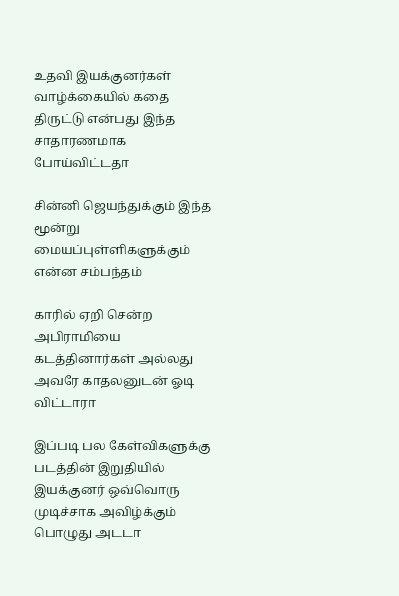உதவி இயக்குனர்கள் வாழ்க்கையில் கதை திருட்டு என்பது இந்த சாதாரணமாக போய்விட்டதா

சின்னி ஜெயந்துக்கும் இந்த மூன்று மையப்புள்ளிகளுக்கும் என்ன சம்பந்தம்

காரில் ஏறி சென்ற அபிராமியை கடத்தினார்கள் அல்லது அவரே காதலனுடன் ஓடி விட்டாரா

இப்படி பல கேள்விகளுக்கு படத்தின் இறுதியில் இயக்குனர் ஒவ்வொரு முடிச்சாக அவிழ்க்கும் பொழுது அடடா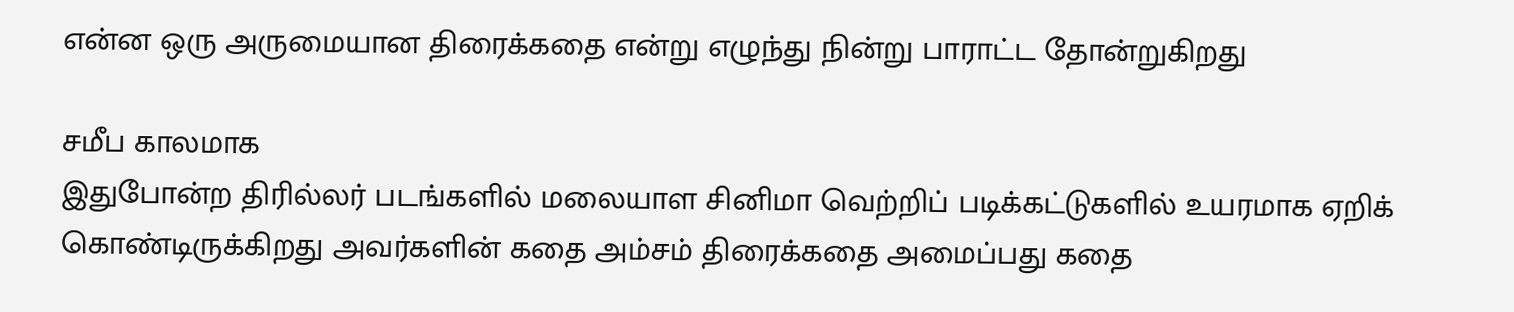என்ன ஒரு அருமையான திரைக்கதை என்று எழுந்து நின்று பாராட்ட தோன்றுகிறது

சமீப காலமாக
இதுபோன்ற திரில்லர் படங்களில் மலையாள சினிமா வெற்றிப் படிக்கட்டுகளில் உயரமாக ஏறிக் கொண்டிருக்கிறது அவர்களின் கதை அம்சம் திரைக்கதை அமைப்பது கதை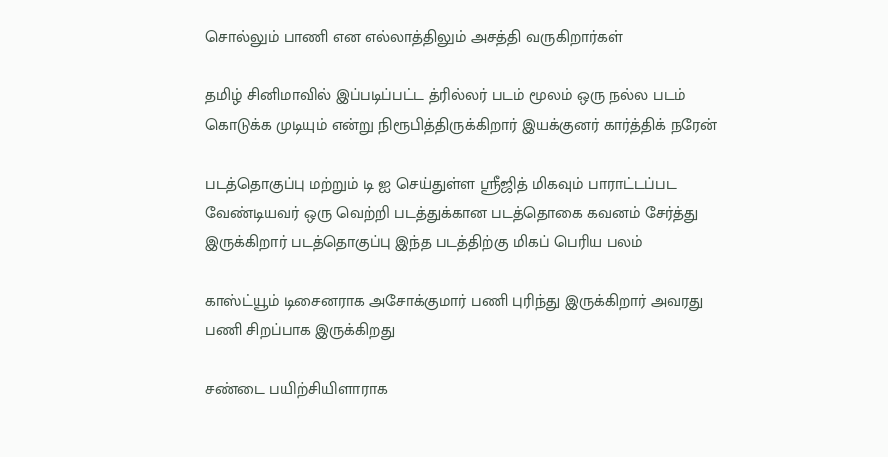சொல்லும் பாணி என எல்லாத்திலும் அசத்தி வருகிறார்கள்

தமிழ் சினிமாவில் இப்படிப்பட்ட த்ரில்லர் படம் மூலம் ஒரு நல்ல படம் கொடுக்க முடியும் என்று நிரூபித்திருக்கிறார் இயக்குனர் கார்த்திக் நரேன்

படத்தொகுப்பு மற்றும் டி ஐ செய்துள்ள ஸ்ரீஜித் மிகவும் பாராட்டப்பட வேண்டியவர் ஒரு வெற்றி படத்துக்கான படத்தொகை கவனம் சேர்த்து இருக்கிறார் படத்தொகுப்பு இந்த படத்திற்கு மிகப் பெரிய பலம்

காஸ்ட்யூம் டிசைனராக அசோக்குமார் பணி புரிந்து இருக்கிறார் அவரது பணி சிறப்பாக இருக்கிறது

சண்டை பயிற்சியிளாராக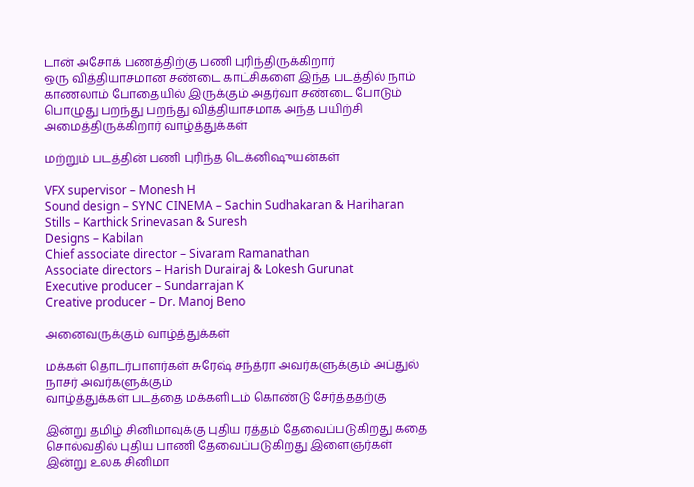டான் அசோக் பணத்திற்கு பணி புரிந்திருக்கிறார்
ஒரு வித்தியாசமான சண்டை காட்சிகளை இந்த படத்தில் நாம் காணலாம் போதையில் இருக்கும் அதர்வா சண்டை போடும் பொழுது பறந்து பறந்து வித்தியாசமாக அந்த பயிற்சி அமைத்திருக்கிறார் வாழ்த்துக்கள்

மற்றும் படத்தின் பணி புரிந்த டெக்னிஷுயன்கள்

VFX supervisor – Monesh H
Sound design – SYNC CINEMA – Sachin Sudhakaran & Hariharan
Stills – Karthick Srinevasan & Suresh
Designs – Kabilan
Chief associate director – Sivaram Ramanathan
Associate directors – Harish Durairaj & Lokesh Gurunat
Executive producer – Sundarrajan K
Creative producer – Dr. Manoj Beno

அனைவருக்கும் வாழ்த்துக்கள்

மக்கள் தொடர்பாளர்கள் சுரேஷ் சந்த்ரா அவர்களுக்கும் அப்துல் நாசர் அவர்களுக்கும்
வாழ்த்துக்கள் படத்தை மக்களிடம் கொண்டு சேர்த்ததற்கு

இன்று தமிழ் சினிமாவுக்கு புதிய ரத்தம் தேவைப்படுகிறது கதை சொல்வதில் புதிய பாணி தேவைப்படுகிறது இளைஞர்கள் இன்று உலக சினிமா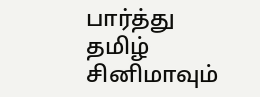பார்த்து தமிழ் சினிமாவும்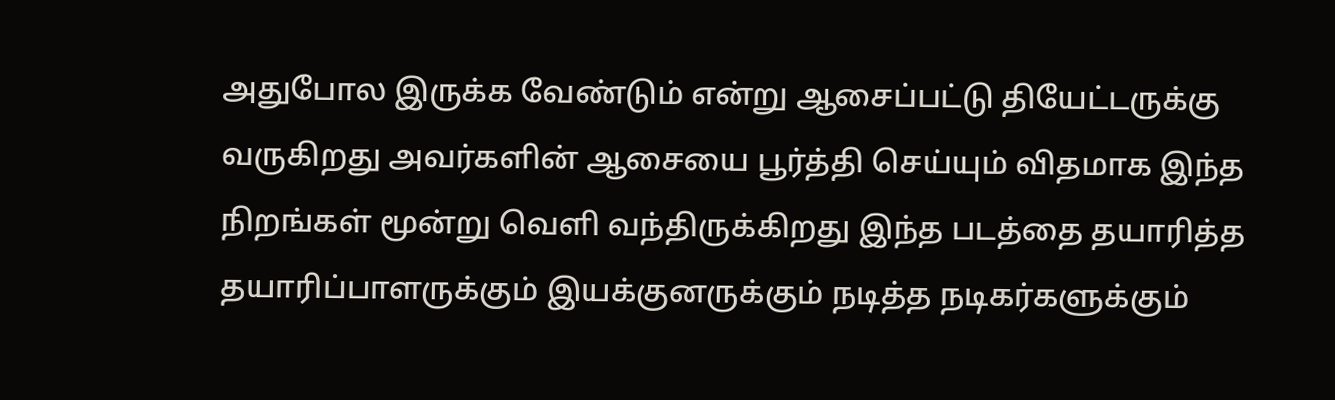அதுபோல இருக்க வேண்டும் என்று ஆசைப்பட்டு தியேட்டருக்கு வருகிறது அவர்களின் ஆசையை பூர்த்தி செய்யும் விதமாக இந்த நிறங்கள் மூன்று வெளி வந்திருக்கிறது இந்த படத்தை தயாரித்த தயாரிப்பாளருக்கும் இயக்குனருக்கும் நடித்த நடிகர்களுக்கும்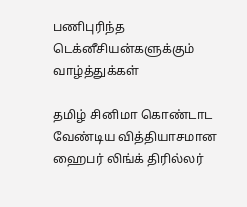பணிபுரிந்த டெக்னீசியன்களுக்கும் வாழ்த்துக்கள்

தமிழ் சினிமா கொண்டாட வேண்டிய வித்தியாசமான ஹைபர் லிங்க் திரில்லர்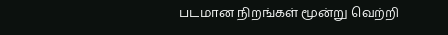படமான நிறங்கள் மூன்று வெற்றி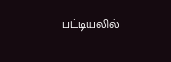பட்டியலில்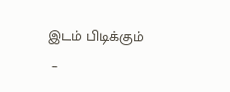இடம் பிடிக்கும்
 –